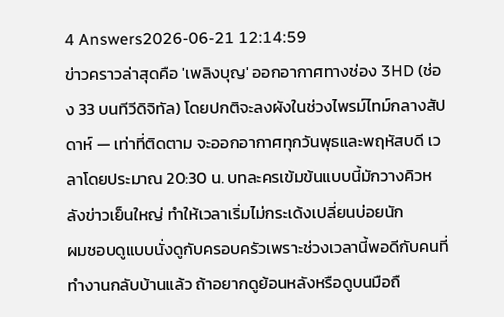4 Answers2026-06-21 12:14:59
ข่าวคราวล่าสุดคือ 'เพลิงบุญ' ออกอากาศทางช่อง 3HD (ช่อง 33 บนทีวีดิจิทัล) โดยปกติจะลงผังในช่วงไพรม์ไทม์กลางสัปดาห์ — เท่าที่ติดตาม จะออกอากาศทุกวันพุธและพฤหัสบดี เวลาโดยประมาณ 20:30 น. บทละครเข้มข้นแบบนี้มักวางคิวหลังข่าวเย็นใหญ่ ทำให้เวลาเริ่มไม่กระเด้งเปลี่ยนบ่อยนัก
ผมชอบดูแบบนั่งดูกับครอบครัวเพราะช่วงเวลานี้พอดีกับคนที่ทำงานกลับบ้านแล้ว ถ้าอยากดูย้อนหลังหรือดูบนมือถื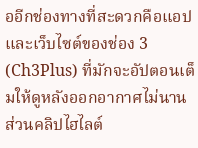ออีกช่องทางที่สะดวกคือแอปและเว็บไซต์ของช่อง 3 (Ch3Plus) ที่มักจะอัปตอนเต็มให้ดูหลังออกอากาศไม่นาน ส่วนคลิปไฮไลต์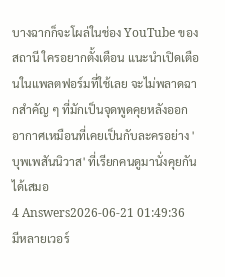บางฉากก็จะโผล่ในช่อง YouTube ของสถานี ใครอยากตั้งเตือน แนะนำเปิดเตือนในแพลตฟอร์มที่ใช้เลย จะไม่พลาดฉากสำคัญ ๆ ที่มักเป็นจุดพูดคุยหลังออกอากาศเหมือนที่เคยเป็นกับละครอย่าง 'บุพเพสันนิวาส' ที่เรียกคนดูมานั่งคุยกันได้เสมอ
4 Answers2026-06-21 01:49:36
มีหลายเวอร์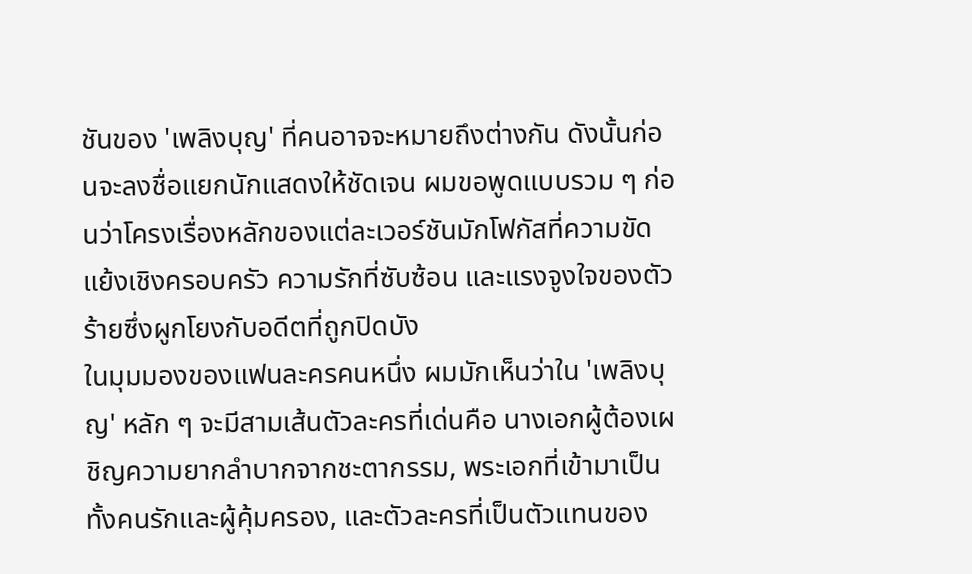ชันของ 'เพลิงบุญ' ที่คนอาจจะหมายถึงต่างกัน ดังนั้นก่อนจะลงชื่อแยกนักแสดงให้ชัดเจน ผมขอพูดแบบรวม ๆ ก่อนว่าโครงเรื่องหลักของแต่ละเวอร์ชันมักโฟกัสที่ความขัดแย้งเชิงครอบครัว ความรักที่ซับซ้อน และแรงจูงใจของตัวร้ายซึ่งผูกโยงกับอดีตที่ถูกปิดบัง
ในมุมมองของแฟนละครคนหนึ่ง ผมมักเห็นว่าใน 'เพลิงบุญ' หลัก ๆ จะมีสามเส้นตัวละครที่เด่นคือ นางเอกผู้ต้องเผชิญความยากลำบากจากชะตากรรม, พระเอกที่เข้ามาเป็นทั้งคนรักและผู้คุ้มครอง, และตัวละครที่เป็นตัวแทนของ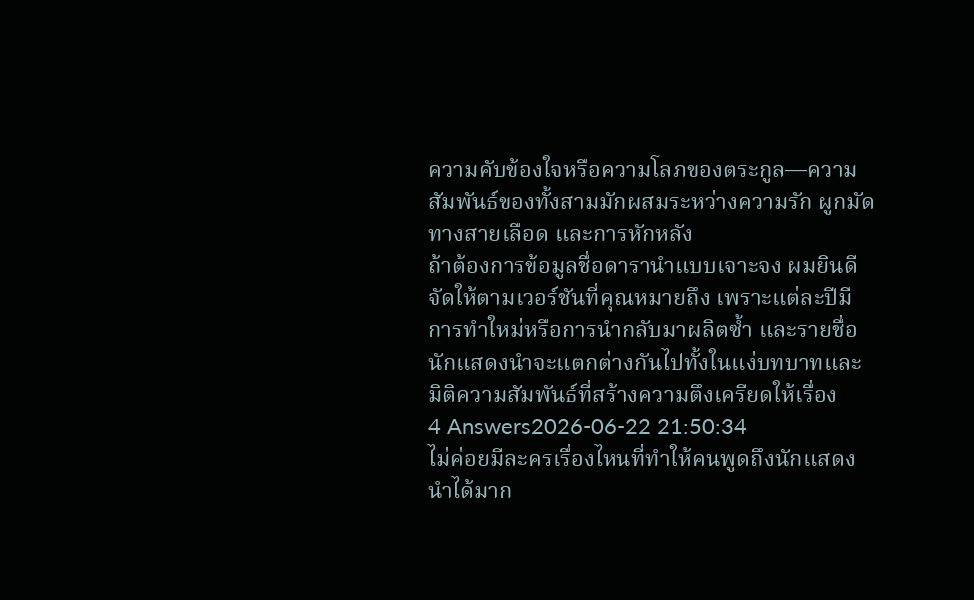ความคับข้องใจหรือความโลภของตระกูล—ความสัมพันธ์ของทั้งสามมักผสมระหว่างความรัก ผูกมัดทางสายเลือด และการหักหลัง
ถ้าต้องการข้อมูลชื่อดารานำแบบเจาะจง ผมยินดีจัดให้ตามเวอร์ชันที่คุณหมายถึง เพราะแต่ละปีมีการทำใหม่หรือการนำกลับมาผลิตซ้ำ และรายชื่อนักแสดงนำจะแตกต่างกันไปทั้งในแง่บทบาทและมิติความสัมพันธ์ที่สร้างความตึงเครียดให้เรื่อง
4 Answers2026-06-22 21:50:34
ไม่ค่อยมีละครเรื่องไหนที่ทำให้คนพูดถึงนักแสดงนำได้มาก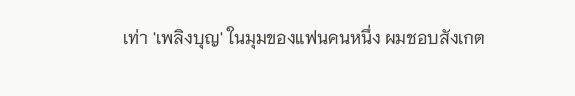เท่า 'เพลิงบุญ' ในมุมของแฟนคนหนึ่ง ผมชอบสังเกต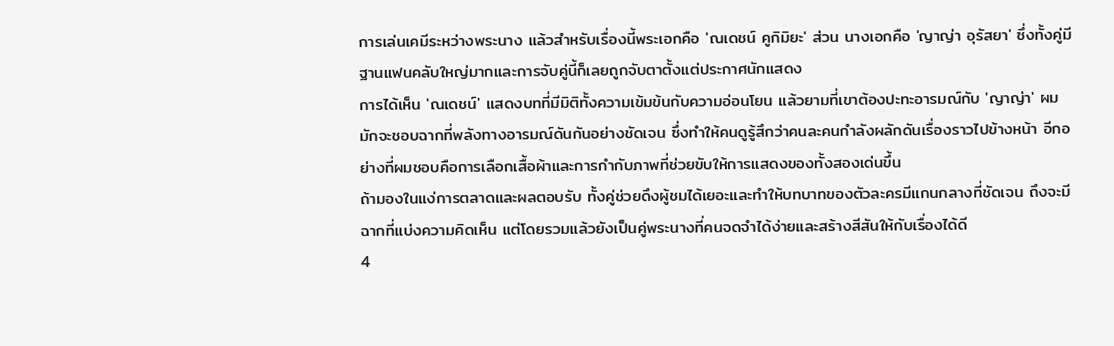การเล่นเคมีระหว่างพระนาง แล้วสำหรับเรื่องนี้พระเอกคือ 'ณเดชน์ คูกิมิยะ' ส่วน นางเอกคือ 'ญาญ่า อุรัสยา' ซึ่งทั้งคู่มีฐานแฟนคลับใหญ่มากและการจับคู่นี้ก็เลยถูกจับตาตั้งแต่ประกาศนักแสดง
การได้เห็น 'ณเดชน์' แสดงบทที่มีมิติทั้งความเข้มข้นกับความอ่อนโยน แล้วยามที่เขาต้องปะทะอารมณ์กับ 'ญาญ่า' ผมมักจะชอบฉากที่พลังทางอารมณ์ดันกันอย่างชัดเจน ซึ่งทำให้คนดูรู้สึกว่าคนละคนกำลังผลักดันเรื่องราวไปข้างหน้า อีกอย่างที่ผมชอบคือการเลือกเสื้อผ้าและการกำกับภาพที่ช่วยขับให้การแสดงของทั้งสองเด่นขึ้น
ถ้ามองในแง่การตลาดและผลตอบรับ ทั้งคู่ช่วยดึงผู้ชมได้เยอะและทำให้บทบาทของตัวละครมีแกนกลางที่ชัดเจน ถึงจะมีฉากที่แบ่งความคิดเห็น แต่โดยรวมแล้วยังเป็นคู่พระนางที่คนจดจำได้ง่ายและสร้างสีสันให้กับเรื่องได้ดี
4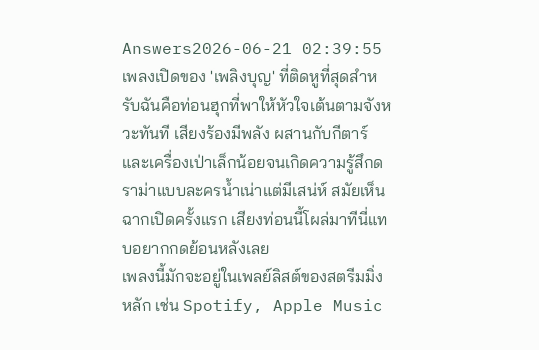Answers2026-06-21 02:39:55
เพลงเปิดของ 'เพลิงบุญ' ที่ติดหูที่สุดสำหรับฉันคือท่อนฮุกที่พาให้หัวใจเต้นตามจังหวะทันที เสียงร้องมีพลัง ผสานกับกีตาร์และเครื่องเป่าเล็กน้อยจนเกิดความรู้สึกดราม่าแบบละครน้ำเน่าแต่มีเสน่ห์ สมัยเห็นฉากเปิดครั้งแรก เสียงท่อนนี้โผล่มาทีนี่แทบอยากกดย้อนหลังเลย
เพลงนี้มักจะอยู่ในเพลย์ลิสต์ของสตรีมมิ่งหลัก เช่น Spotify, Apple Music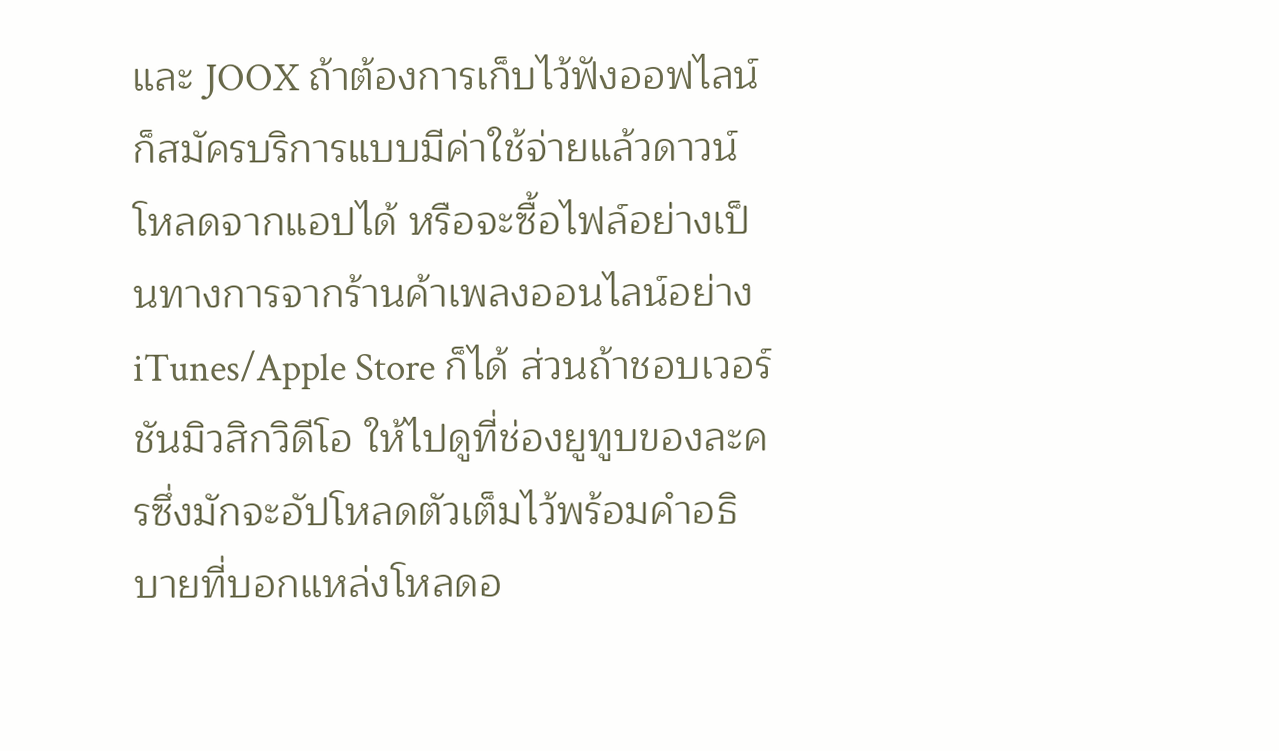และ JOOX ถ้าต้องการเก็บไว้ฟังออฟไลน์ก็สมัครบริการแบบมีค่าใช้จ่ายแล้วดาวน์โหลดจากแอปได้ หรือจะซื้อไฟล์อย่างเป็นทางการจากร้านค้าเพลงออนไลน์อย่าง iTunes/Apple Store ก็ได้ ส่วนถ้าชอบเวอร์ชันมิวสิกวิดีโอ ให้ไปดูที่ช่องยูทูบของละครซึ่งมักจะอัปโหลดตัวเต็มไว้พร้อมคำอธิบายที่บอกแหล่งโหลดอ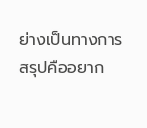ย่างเป็นทางการ สรุปคืออยาก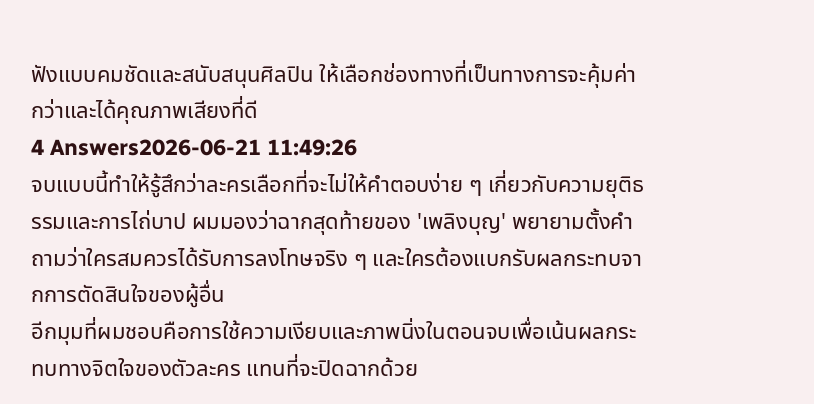ฟังแบบคมชัดและสนับสนุนศิลปิน ให้เลือกช่องทางที่เป็นทางการจะคุ้มค่ากว่าและได้คุณภาพเสียงที่ดี
4 Answers2026-06-21 11:49:26
จบแบบนี้ทำให้รู้สึกว่าละครเลือกที่จะไม่ให้คำตอบง่าย ๆ เกี่ยวกับความยุติธรรมและการไถ่บาป ผมมองว่าฉากสุดท้ายของ 'เพลิงบุญ' พยายามตั้งคำถามว่าใครสมควรได้รับการลงโทษจริง ๆ และใครต้องแบกรับผลกระทบจากการตัดสินใจของผู้อื่น
อีกมุมที่ผมชอบคือการใช้ความเงียบและภาพนิ่งในตอนจบเพื่อเน้นผลกระทบทางจิตใจของตัวละคร แทนที่จะปิดฉากด้วย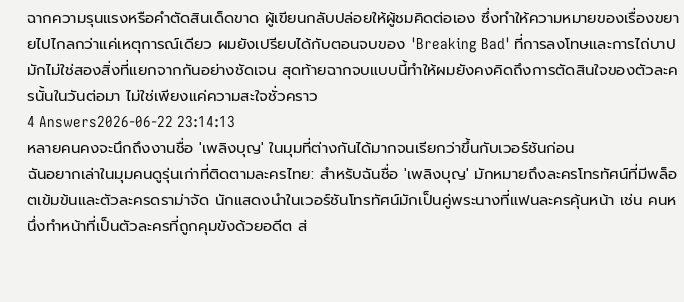ฉากความรุนแรงหรือคำตัดสินเด็ดขาด ผู้เขียนกลับปล่อยให้ผู้ชมคิดต่อเอง ซึ่งทำให้ความหมายของเรื่องขยายไปไกลกว่าแค่เหตุการณ์เดียว ผมยังเปรียบได้กับตอนจบของ 'Breaking Bad' ที่การลงโทษและการไถ่บาปมักไม่ใช่สองสิ่งที่แยกจากกันอย่างชัดเจน สุดท้ายฉากจบแบบนี้ทำให้ผมยังคงคิดถึงการตัดสินใจของตัวละครนั้นในวันต่อมา ไม่ใช่เพียงแค่ความสะใจชั่วคราว
4 Answers2026-06-22 23:14:13
หลายคนคงจะนึกถึงงานชื่อ 'เพลิงบุญ' ในมุมที่ต่างกันได้มากจนเรียกว่าขึ้นกับเวอร์ชันก่อน
ฉันอยากเล่าในมุมคนดูรุ่นเก่าที่ติดตามละครไทย: สำหรับฉันชื่อ 'เพลิงบุญ' มักหมายถึงละครโทรทัศน์ที่มีพล็อตเข้มข้นและตัวละครดราม่าจัด นักแสดงนำในเวอร์ชันโทรทัศน์มักเป็นคู่พระนางที่แฟนละครคุ้นหน้า เช่น คนหนึ่งทำหน้าที่เป็นตัวละครที่ถูกคุมขังด้วยอดีต ส่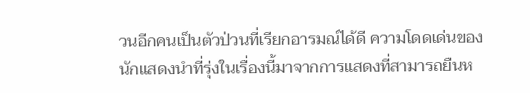วนอีกคนเป็นตัวป่วนที่เรียกอารมณ์ได้ดี ความโดดเด่นของนักแสดงนำที่รุ่งในเรื่องนี้มาจากการแสดงที่สามารถยืนห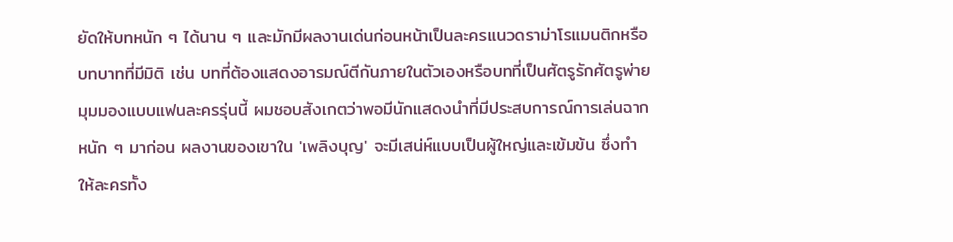ยัดให้บทหนัก ๆ ได้นาน ๆ และมักมีผลงานเด่นก่อนหน้าเป็นละครแนวดราม่าโรแมนติกหรือบทบาทที่มีมิติ เช่น บทที่ต้องแสดงอารมณ์ตีกันภายในตัวเองหรือบทที่เป็นศัตรูรักศัตรูพ่าย
มุมมองแบบแฟนละครรุ่นนี้ ผมชอบสังเกตว่าพอมีนักแสดงนำที่มีประสบการณ์การเล่นฉากหนัก ๆ มาก่อน ผลงานของเขาใน 'เพลิงบุญ' จะมีเสน่ห์แบบเป็นผู้ใหญ่และเข้มข้น ซึ่งทำให้ละครทั้ง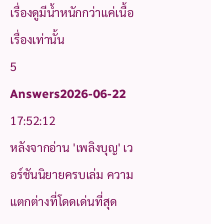เรื่องดูมีน้ำหนักกว่าแค่เนื้อเรื่องเท่านั้น
5 Answers2026-06-22 17:52:12
หลังจากอ่าน 'เพลิงบุญ' เวอร์ชันนิยายครบเล่ม ความแตกต่างที่โดดเด่นที่สุด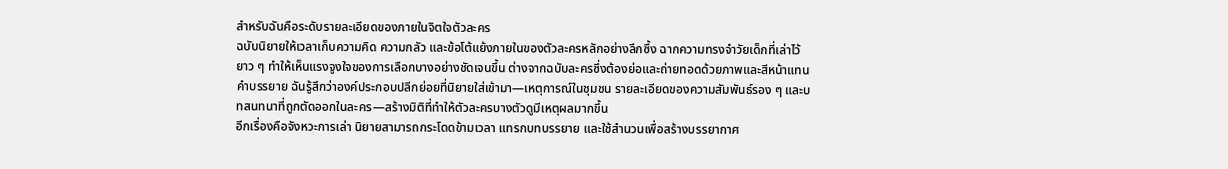สำหรับฉันคือระดับรายละเอียดของภายในจิตใจตัวละคร
ฉบับนิยายให้เวลาเก็บความคิด ความกลัว และข้อโต้แย้งภายในของตัวละครหลักอย่างลึกซึ้ง ฉากความทรงจำวัยเด็กที่เล่าไว้ยาว ๆ ทำให้เห็นแรงจูงใจของการเลือกบางอย่างชัดเจนขึ้น ต่างจากฉบับละครซึ่งต้องย่อและถ่ายทอดด้วยภาพและสีหน้าแทนคำบรรยาย ฉันรู้สึกว่าองค์ประกอบปลีกย่อยที่นิยายใส่เข้ามา—เหตุการณ์ในชุมชน รายละเอียดของความสัมพันธ์รอง ๆ และบทสนทนาที่ถูกตัดออกในละคร—สร้างมิติที่ทำให้ตัวละครบางตัวดูมีเหตุผลมากขึ้น
อีกเรื่องคือจังหวะการเล่า นิยายสามารถกระโดดข้ามเวลา แทรกบทบรรยาย และใช้สำนวนเพื่อสร้างบรรยากาศ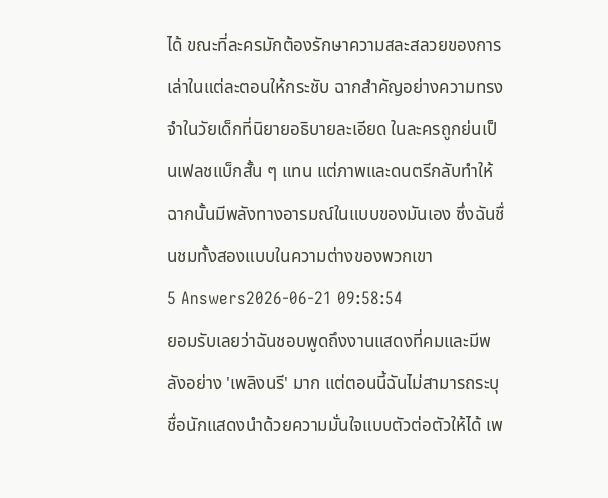ได้ ขณะที่ละครมักต้องรักษาความสละสลวยของการเล่าในแต่ละตอนให้กระชับ ฉากสำคัญอย่างความทรงจำในวัยเด็กที่นิยายอธิบายละเอียด ในละครถูกย่นเป็นเฟลชแบ็กสั้น ๆ แทน แต่ภาพและดนตรีกลับทำให้ฉากนั้นมีพลังทางอารมณ์ในแบบของมันเอง ซึ่งฉันชื่นชมทั้งสองแบบในความต่างของพวกเขา
5 Answers2026-06-21 09:58:54
ยอมรับเลยว่าฉันชอบพูดถึงงานแสดงที่คมและมีพลังอย่าง 'เพลิงนรี' มาก แต่ตอนนี้ฉันไม่สามารถระบุชื่อนักแสดงนำด้วยความมั่นใจแบบตัวต่อตัวให้ได้ เพ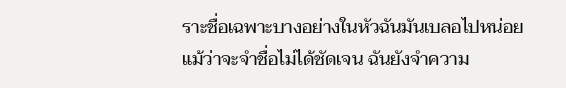ราะชื่อเฉพาะบางอย่างในหัวฉันมันเบลอไปหน่อย
แม้ว่าจะจำชื่อไม่ได้ชัดเจน ฉันยังจำความ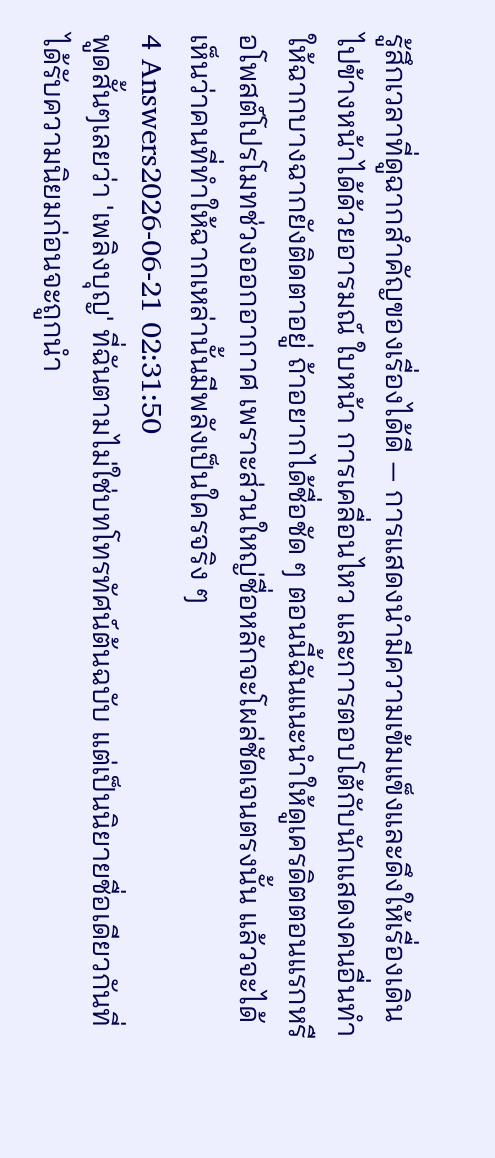รู้สึกเวลาที่ดูฉากสำคัญของเรื่องได้ดี — การแสดงนำมีความเข้มแข็งและดึงให้เรื่องเดินไปข้างหน้าได้ด้วยอารมณ์ ใบหน้า การเคลื่อนไหว และการตอบโต้กับนักแสดงคนอื่นทำให้ฉากบางฉากยังติดตาอยู่ ถ้าอยากได้ชื่อชัด ๆ ตอนนี้ฉันแนะนำให้ดูเครดิตตอนแรกหรือโพสต์โปรโมทช่วงออกอากาศ เพราะส่วนใหญ่ชื่อหลักจะโผล่ชัดเจนตรงนั้น แล้วจะได้เห็นว่าคนที่ทำให้ฉากเหล่านั้นมีพลังเป็นใครจริง ๆ
4 Answers2026-06-21 02:31:50
พูดสั้นๆเลยว่า 'เพลิงบุญ' ที่ฉันตามไม่ใช่บทโทรทัศน์ต้นฉบับ แต่เป็นนิยายชื่อเดียวกันที่ได้รับความนิยมก่อนจะถูกนำ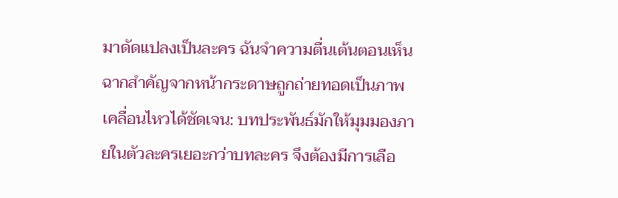มาดัดแปลงเป็นละคร ฉันจำความตื่นเต้นตอนเห็นฉากสำคัญจากหน้ากระดาษถูกถ่ายทอดเป็นภาพเคลื่อนไหวได้ชัดเจน: บทประพันธ์มักให้มุมมองภายในตัวละครเยอะกว่าบทละคร จึงต้องมีการเลือ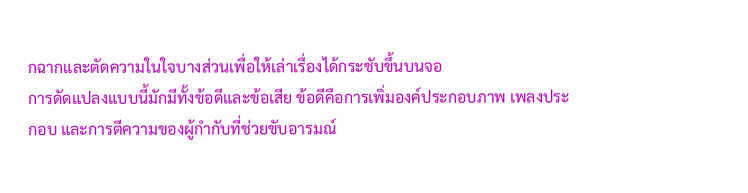กฉากและตัดความในใจบางส่วนเพื่อให้เล่าเรื่องได้กระชับขึ้นบนจอ
การดัดแปลงแบบนี้มักมีทั้งข้อดีและข้อเสีย ข้อดีคือการเพิ่มองค์ประกอบภาพ เพลงประกอบ และการตีความของผู้กำกับที่ช่วยขับอารมณ์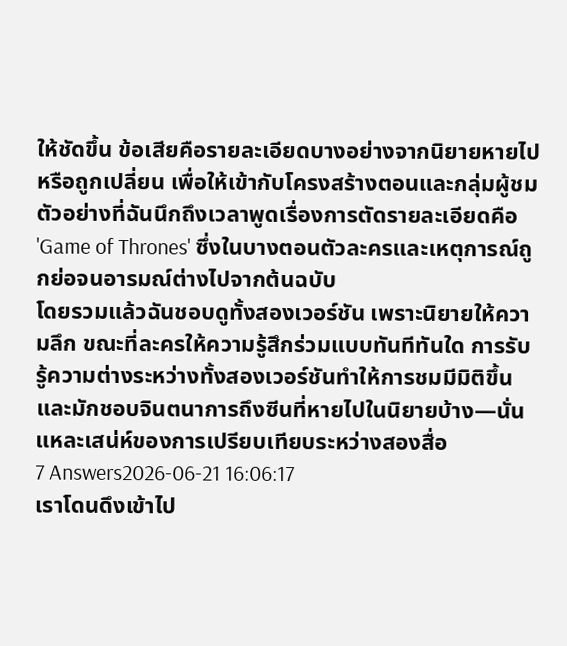ให้ชัดขึ้น ข้อเสียคือรายละเอียดบางอย่างจากนิยายหายไปหรือถูกเปลี่ยน เพื่อให้เข้ากับโครงสร้างตอนและกลุ่มผู้ชม ตัวอย่างที่ฉันนึกถึงเวลาพูดเรื่องการตัดรายละเอียดคือ 'Game of Thrones' ซึ่งในบางตอนตัวละครและเหตุการณ์ถูกย่อจนอารมณ์ต่างไปจากต้นฉบับ
โดยรวมแล้วฉันชอบดูทั้งสองเวอร์ชัน เพราะนิยายให้ความลึก ขณะที่ละครให้ความรู้สึกร่วมแบบทันทีทันใด การรับรู้ความต่างระหว่างทั้งสองเวอร์ชันทำให้การชมมีมิติขึ้น และมักชอบจินตนาการถึงซีนที่หายไปในนิยายบ้าง—นั่นแหละเสน่ห์ของการเปรียบเทียบระหว่างสองสื่อ
7 Answers2026-06-21 16:06:17
เราโดนดึงเข้าไป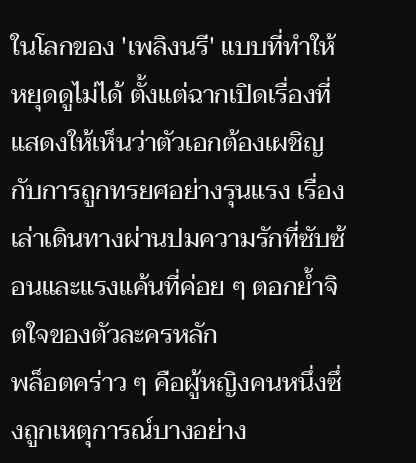ในโลกของ 'เพลิงนรี' แบบที่ทำให้หยุดดูไม่ได้ ตั้งแต่ฉากเปิดเรื่องที่แสดงให้เห็นว่าตัวเอกต้องเผชิญกับการถูกทรยศอย่างรุนแรง เรื่องเล่าเดินทางผ่านปมความรักที่ซับซ้อนและแรงแค้นที่ค่อย ๆ ตอกย้ำจิตใจของตัวละครหลัก
พล็อตคร่าว ๆ คือผู้หญิงคนหนึ่งซึ่งถูกเหตุการณ์บางอย่าง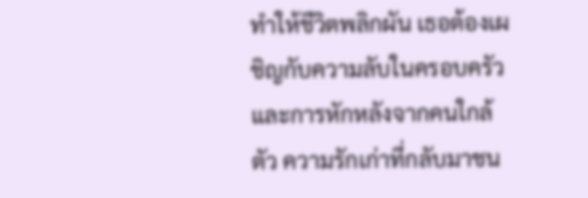ทำให้ชีวิตพลิกผัน เธอต้องเผชิญกับความลับในครอบครัวและการหักหลังจากคนใกล้ตัว ความรักเก่าที่กลับมาชน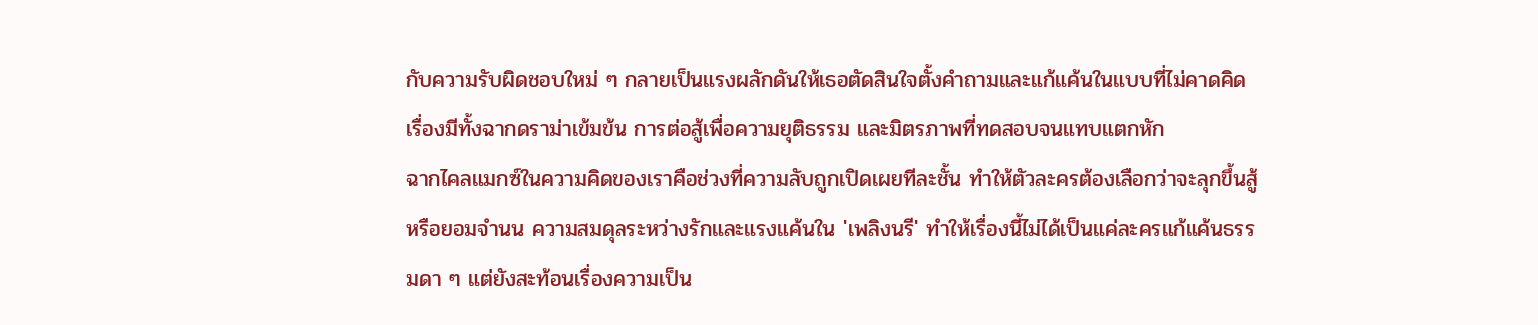กับความรับผิดชอบใหม่ ๆ กลายเป็นแรงผลักดันให้เธอตัดสินใจตั้งคำถามและแก้แค้นในแบบที่ไม่คาดคิด เรื่องมีทั้งฉากดราม่าเข้มข้น การต่อสู้เพื่อความยุติธรรม และมิตรภาพที่ทดสอบจนแทบแตกหัก
ฉากไคลแมกซ์ในความคิดของเราคือช่วงที่ความลับถูกเปิดเผยทีละชั้น ทำให้ตัวละครต้องเลือกว่าจะลุกขึ้นสู้หรือยอมจำนน ความสมดุลระหว่างรักและแรงแค้นใน 'เพลิงนรี' ทำให้เรื่องนี้ไม่ได้เป็นแค่ละครแก้แค้นธรรมดา ๆ แต่ยังสะท้อนเรื่องความเป็น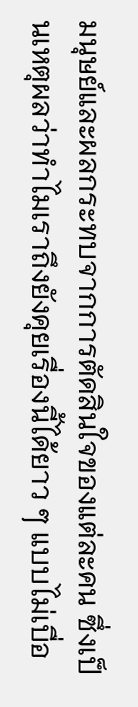มนุษย์และผลกระทบจากการตัดสินใจของแต่ละคน ซึ่งเป็นเหตุผลว่าทำไมเราถึงยังคุยเรื่องนี้ได้ยาว ๆ แบบไม่เบื่อ